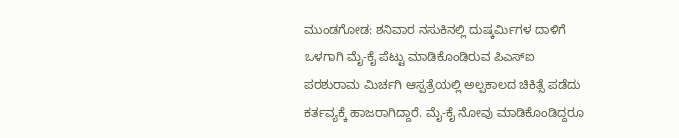ಮುಂಡಗೋಡ: ಶನಿವಾರ ನಸುಕಿನಲ್ಲಿ ದುಷ್ಕರ್ಮಿಗಳ ದಾಳಿಗೆ ಒಳಗಾಗಿ ಮೈ-ಕೈ ಪೆಟ್ಟು ಮಾಡಿಕೊಂಡಿರುವ ಪಿಎಸ್ಐ ಪರಶುರಾಮ ಮಿರ್ಚಗಿ ಆಸ್ಪತ್ರೆಯಲ್ಲಿ ಅಲ್ಪಕಾಲದ ಚಿಕಿತ್ಸೆ ಪಡೆದು ಕರ್ತವ್ಯಕ್ಕೆ ಹಾಜರಾಗಿದ್ದಾರೆ. ಮೈ-ಕೈ ನೋವು ಮಾಡಿಕೊಂಡಿದ್ದರೂ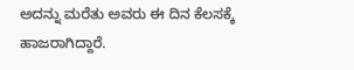ಅದನ್ನು ಮರೆತು ಅವರು ಈ ದಿನ ಕೆಲಸಕ್ಕೆ ಹಾಜರಾಗಿದ್ದಾರೆ.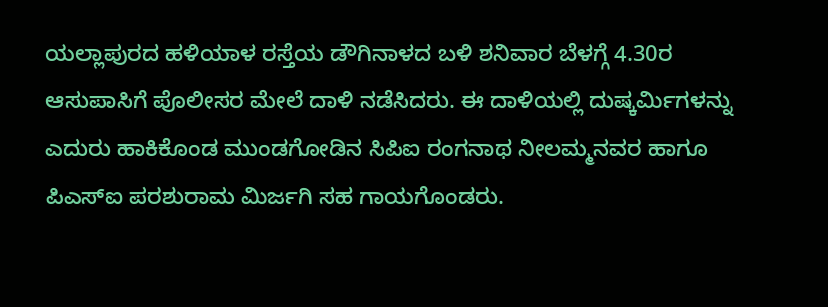ಯಲ್ಲಾಪುರದ ಹಳಿಯಾಳ ರಸ್ತೆಯ ಡೌಗಿನಾಳದ ಬಳಿ ಶನಿವಾರ ಬೆಳಗ್ಗೆ 4.30ರ ಆಸುಪಾಸಿಗೆ ಪೊಲೀಸರ ಮೇಲೆ ದಾಳಿ ನಡೆಸಿದರು. ಈ ದಾಳಿಯಲ್ಲಿ ದುಷ್ಕರ್ಮಿಗಳನ್ನು ಎದುರು ಹಾಕಿಕೊಂಡ ಮುಂಡಗೋಡಿನ ಸಿಪಿಐ ರಂಗನಾಥ ನೀಲಮ್ಮನವರ ಹಾಗೂ ಪಿಎಸ್ಐ ಪರಶುರಾಮ ಮಿರ್ಜಗಿ ಸಹ ಗಾಯಗೊಂಡರು.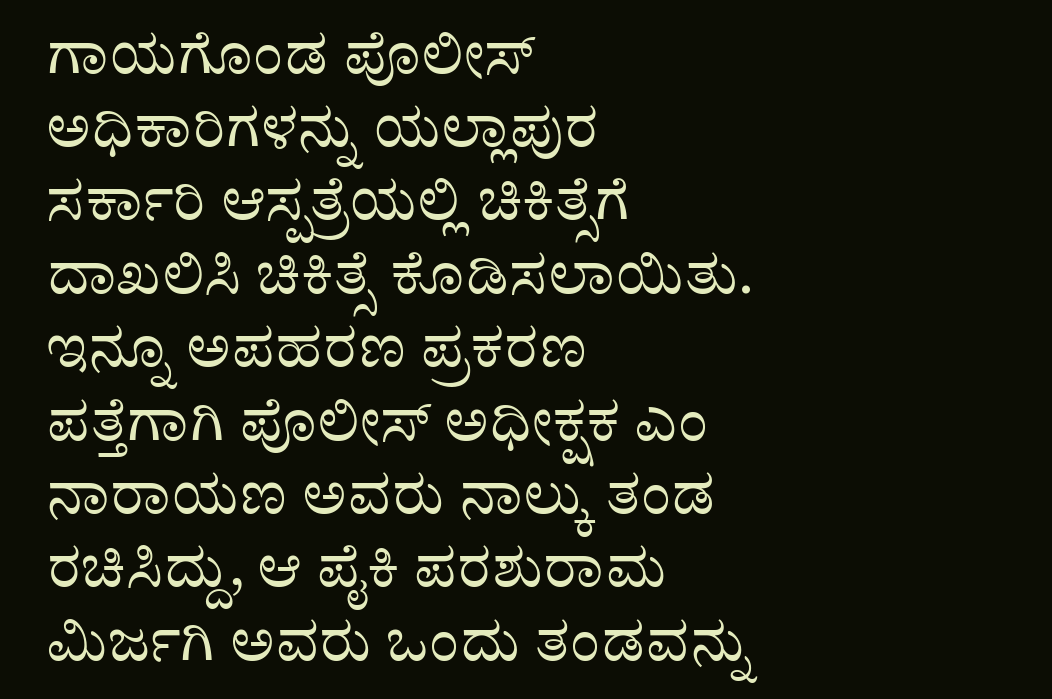ಗಾಯಗೊಂಡ ಪೊಲೀಸ್ ಅಧಿಕಾರಿಗಳನ್ನು ಯಲ್ಲಾಪುರ ಸರ್ಕಾರಿ ಆಸ್ಪತ್ರೆಯಲ್ಲಿ ಚಿಕಿತ್ಸೆಗೆ ದಾಖಲಿಸಿ ಚಿಕಿತ್ಸೆ ಕೊಡಿಸಲಾಯಿತು.
ಇನ್ನೂ ಅಪಹರಣ ಪ್ರಕರಣ ಪತ್ತೆಗಾಗಿ ಪೊಲೀಸ್ ಅಧೀಕ್ಷಕ ಎಂ ನಾರಾಯಣ ಅವರು ನಾಲ್ಕು ತಂಡ ರಚಿಸಿದ್ದು, ಆ ಪೈಕಿ ಪರಶುರಾಮ ಮಿರ್ಜಗಿ ಅವರು ಒಂದು ತಂಡವನ್ನು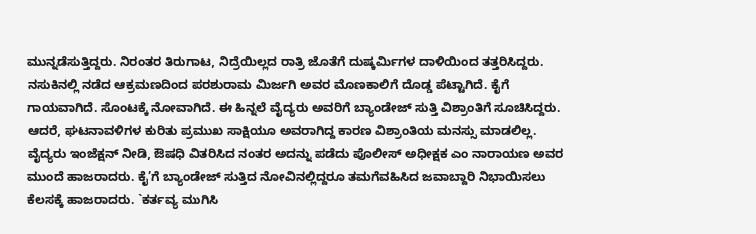ಮುನ್ನಡೆಸುತ್ತಿದ್ದರು. ನಿರಂತರ ತಿರುಗಾಟ, ನಿದ್ರೆಯಿಲ್ಲದ ರಾತ್ರಿ ಜೊತೆಗೆ ದುಷ್ಕರ್ಮಿಗಳ ದಾಳಿಯಿಂದ ತತ್ತರಿಸಿದ್ದರು. ನಸುಕಿನಲ್ಲಿ ನಡೆದ ಆಕ್ರಮಣದಿಂದ ಪರಶುರಾಮ ಮಿರ್ಜಗಿ ಅವರ ಮೊಣಕಾಲಿಗೆ ದೊಡ್ಡ ಪೆಟ್ಟಾಗಿದೆ. ಕೈಗೆ ಗಾಯವಾಗಿದೆ. ಸೊಂಟಕ್ಕೆ ನೋವಾಗಿದೆ. ಈ ಹಿನ್ನಲೆ ವೈದ್ಯರು ಅವರಿಗೆ ಬ್ಯಾಂಡೇಜ್ ಸುತ್ತಿ ವಿಶ್ರಾಂತಿಗೆ ಸೂಚಿಸಿದ್ದರು.
ಆದರೆ, ಘಟನಾವಳಿಗಳ ಕುರಿತು ಪ್ರಮುಖ ಸಾಕ್ಷಿಯೂ ಅವರಾಗಿದ್ದ ಕಾರಣ ವಿಶ್ರಾಂತಿಯ ಮನಸ್ಸು ಮಾಡಲಿಲ್ಲ. ವೈದ್ಯರು ಇಂಜೆಕ್ಷನ್ ನೀಡಿ, ಔಷಧಿ ವಿತರಿಸಿದ ನಂತರ ಅದನ್ನು ಪಡೆದು ಪೊಲೀಸ್ ಅಧೀಕ್ಷಕ ಎಂ ನಾರಾಯಣ ಅವರ ಮುಂದೆ ಹಾಜರಾದರು. ಕೈ’ಗೆ ಬ್ಯಾಂಡೇಜ್ ಸುತ್ತಿದ ನೋವಿನಲ್ಲಿದ್ದರೂ ತಮಗೆವಹಿಸಿದ ಜವಾಬ್ದಾರಿ ನಿಭಾಯಿಸಲು ಕೆಲಸಕ್ಕೆ ಹಾಜರಾದರು. `ಕರ್ತವ್ಯ ಮುಗಿಸಿ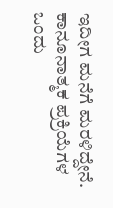ಇದೀಗ ಮನೆಗೆ ಮರಳಿದ್ದೇನೆ. ಕಾನೂನಾತ್ಮಕ ಪ್ರಕ್ರಿಯೆಗಳ ಒಂದು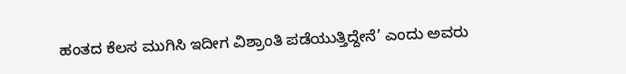ಹಂತದ ಕೆಲಸ ಮುಗಿಸಿ ಇದೀಗ ವಿಶ್ರಾಂತಿ ಪಡೆಯುತ್ತಿದ್ದೇನೆ’ ಎಂದು ಅವರು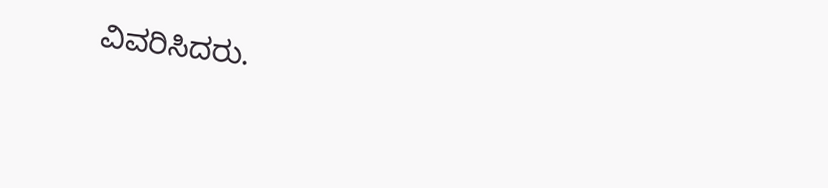ವಿವರಿಸಿದರು.